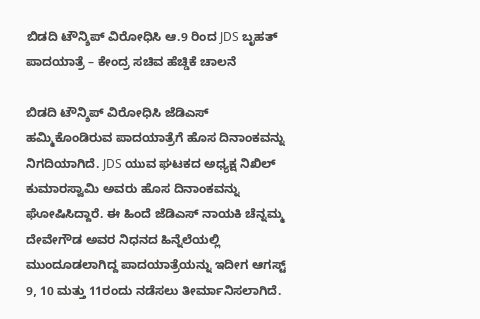ಬಿಡದಿ ಟೌನ್ಶಿಪ್ ವಿರೋಧಿಸಿ ಆ.9 ರಿಂದ JDS ಬೃಹತ್ ಪಾದಯಾತ್ರೆ – ಕೇಂದ್ರ ಸಚಿವ ಹೆಚ್ಡಿಕೆ ಚಾಲನೆ

ಬಿಡದಿ ಟೌನ್ಶಿಪ್ ವಿರೋಧಿಸಿ ಜೆಡಿಎಸ್ ಹಮ್ಮಿಕೊಂಡಿರುವ ಪಾದಯಾತ್ರೆಗೆ ಹೊಸ ದಿನಾಂಕವನ್ನು ನಿಗದಿಯಾಗಿದೆ. JDS ಯುವ ಘಟಕದ ಅಧ್ಯಕ್ಷ ನಿಖಿಲ್ ಕುಮಾರಸ್ವಾಮಿ ಅವರು ಹೊಸ ದಿನಾಂಕವನ್ನು ಘೋಷಿಸಿದ್ದಾರೆ. ಈ ಹಿಂದೆ ಜೆಡಿಎಸ್ ನಾಯಕಿ ಚೆನ್ನಮ್ಮ ದೇವೇಗೌಡ ಅವರ ನಿಧನದ ಹಿನ್ನೆಲೆಯಲ್ಲಿ ಮುಂದೂಡಲಾಗಿದ್ದ ಪಾದಯಾತ್ರೆಯನ್ನು ಇದೀಗ ಆಗಸ್ಟ್ 9, 10 ಮತ್ತು 11ರಂದು ನಡೆಸಲು ತೀರ್ಮಾನಿಸಲಾಗಿದೆ.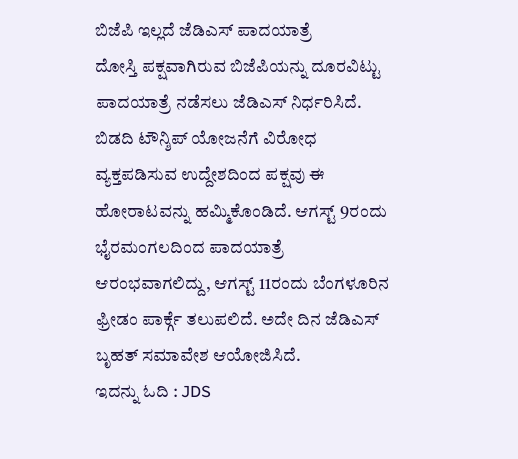ಬಿಜೆಪಿ ಇಲ್ಲದೆ ಜೆಡಿಎಸ್ ಪಾದಯಾತ್ರೆ
ದೋಸ್ತಿ ಪಕ್ಷವಾಗಿರುವ ಬಿಜೆಪಿಯನ್ನು ದೂರವಿಟ್ಟು ಪಾದಯಾತ್ರೆ ನಡೆಸಲು ಜೆಡಿಎಸ್ ನಿರ್ಧರಿಸಿದೆ. ಬಿಡದಿ ಟೌನ್ಶಿಪ್ ಯೋಜನೆಗೆ ವಿರೋಧ ವ್ಯಕ್ತಪಡಿಸುವ ಉದ್ದೇಶದಿಂದ ಪಕ್ಷವು ಈ ಹೋರಾಟವನ್ನು ಹಮ್ಮಿಕೊಂಡಿದೆ. ಆಗಸ್ಟ್ 9ರಂದು ಭೈರಮಂಗಲದಿಂದ ಪಾದಯಾತ್ರೆ ಆರಂಭವಾಗಲಿದ್ದು, ಆಗಸ್ಟ್ 11ರಂದು ಬೆಂಗಳೂರಿನ ಫ್ರೀಡಂ ಪಾರ್ಕ್ಗೆ ತಲುಪಲಿದೆ. ಅದೇ ದಿನ ಜೆಡಿಎಸ್ ಬೃಹತ್ ಸಮಾವೇಶ ಆಯೋಜಿಸಿದೆ.
ಇದನ್ನು ಓದಿ : JDS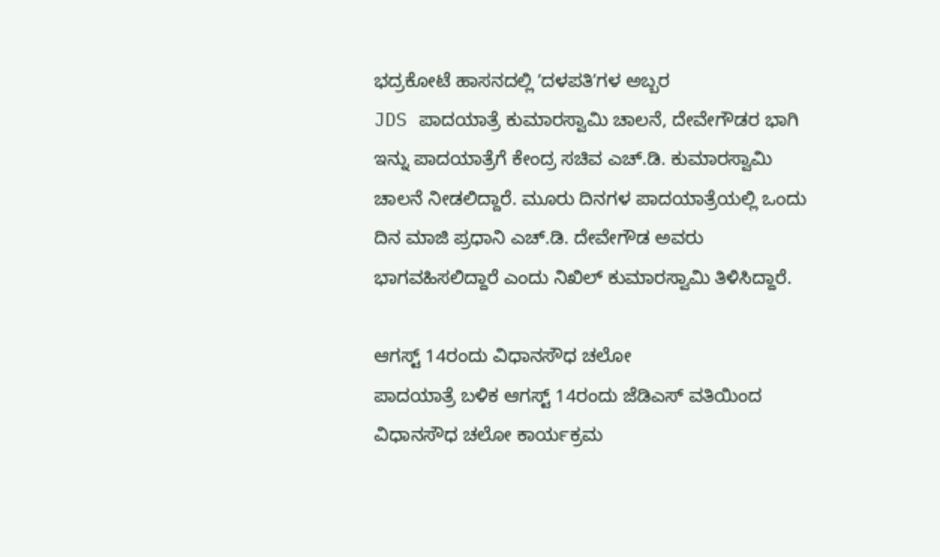ಭದ್ರಕೋಟೆ ಹಾಸನದಲ್ಲಿ ʼದಳಪತಿʼಗಳ ಅಬ್ಬರ
JDS ಪಾದಯಾತ್ರೆ ಕುಮಾರಸ್ವಾಮಿ ಚಾಲನೆ, ದೇವೇಗೌಡರ ಭಾಗಿ
ಇನ್ನು ಪಾದಯಾತ್ರೆಗೆ ಕೇಂದ್ರ ಸಚಿವ ಎಚ್.ಡಿ. ಕುಮಾರಸ್ವಾಮಿ ಚಾಲನೆ ನೀಡಲಿದ್ದಾರೆ. ಮೂರು ದಿನಗಳ ಪಾದಯಾತ್ರೆಯಲ್ಲಿ ಒಂದು ದಿನ ಮಾಜಿ ಪ್ರಧಾನಿ ಎಚ್.ಡಿ. ದೇವೇಗೌಡ ಅವರು ಭಾಗವಹಿಸಲಿದ್ದಾರೆ ಎಂದು ನಿಖಿಲ್ ಕುಮಾರಸ್ವಾಮಿ ತಿಳಿಸಿದ್ದಾರೆ.

ಆಗಸ್ಟ್ 14ರಂದು ವಿಧಾನಸೌಧ ಚಲೋ
ಪಾದಯಾತ್ರೆ ಬಳಿಕ ಆಗಸ್ಟ್ 14ರಂದು ಜೆಡಿಎಸ್ ವತಿಯಿಂದ ವಿಧಾನಸೌಧ ಚಲೋ ಕಾರ್ಯಕ್ರಮ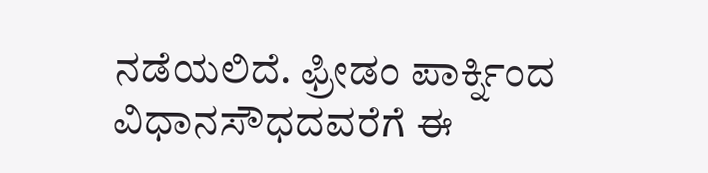ನಡೆಯಲಿದೆ. ಫ್ರೀಡಂ ಪಾರ್ಕ್ನಿಂದ ವಿಧಾನಸೌಧದವರೆಗೆ ಈ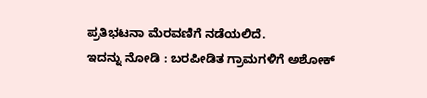ಪ್ರತಿಭಟನಾ ಮೆರವಣಿಗೆ ನಡೆಯಲಿದೆ.
ಇದನ್ನು ನೋಡಿ : ಬರಪೀಡಿತ ಗ್ರಾಮಗಳಿಗೆ ಅಶೋಕ್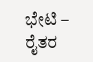ಭೇಟಿ – ರೈತರ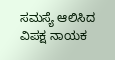ಸಮಸ್ಯೆ ಆಲಿಸಿದ ವಿಪಕ್ಷ ನಾಯಕ